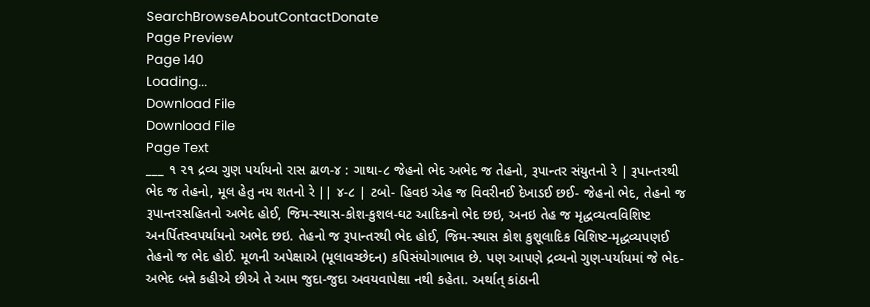SearchBrowseAboutContactDonate
Page Preview
Page 140
Loading...
Download File
Download File
Page Text
___ ૧ ૨૧ દ્રવ્ય ગુણ પર્યાયનો રાસ ઢાળ-૪ : ગાથા-૮ જેહનો ભેદ અભેદ જ તેહનો, રૂપાન્તર સંયુતનો રે | રૂપાન્તરથી ભેદ જ તેહનો, મૂલ હેતુ નય શતનો રે || ૪-૮ | ટબો- હિવઇ એહ જ વિવરીનઈ દેખાડઈ છઈ- જેહનો ભેદ, તેહનો જ રૂપાન્તરસહિતનો અભેદ હોઈ, જિમ-સ્થાસ-કોશ-કુશલ-ઘટ આદિકનો ભેદ છઇ, અનઇ તેહ જ મૃદ્ધવ્યત્વવિશિષ્ટ અનર્પિતસ્વપર્યાયનો અભેદ છઇ. તેહનો જ રૂપાન્તરથી ભેદ હોઈ, જિમ-સ્થાસ કોશ કુશૂલાદિક વિશિષ્ટ-મૃદ્ધવ્યપણઈ તેહનો જ ભેદ હોઈ. મૂળની અપેક્ષાએ (મૂલાવચ્છેદન) કપિસંયોગાભાવ છે. પણ આપણે દ્રવ્યનો ગુણ-પર્યાયમાં જે ભેદ-અભેદ બન્ને કહીએ છીએ તે આમ જુદા-જુદા અવયવાપેક્ષા નથી કહેતા. અર્થાત્ કાંઠાની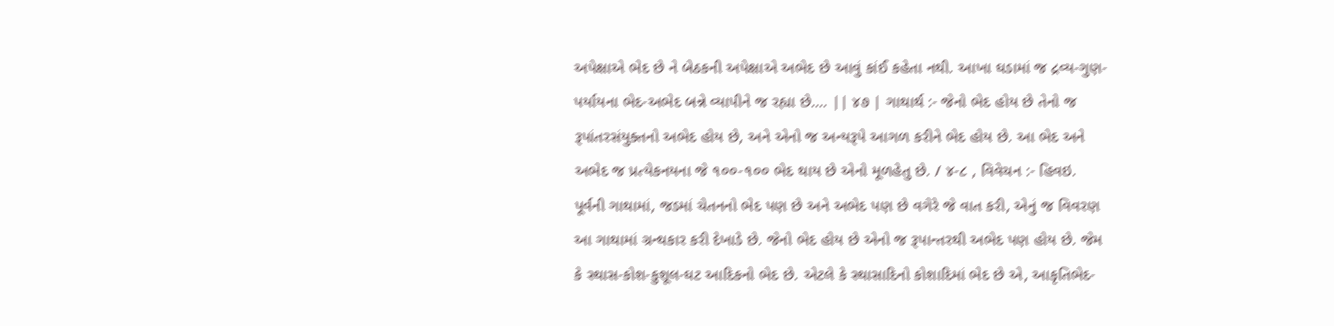અપેક્ષાએ ભેદ છે ને બેઠકની અપેક્ષાએ અભેદ છે આવું કાંઈ કહેતા નથી. આખા ઘડામાં જ દ્રવ્ય-ગુણ-પર્યાયના ભેદ-અભેદ બન્ને વ્યાપીને જ રહ્યા છે.... || ૪૭ | ગાથાર્થ :- જેનો ભેદ હોય છે તેનો જ રૂપાંતરસંયુક્તનો અભેદ હોય છે, અને એનો જ અન્યરૂપે આગળ કરીને ભેદ હોય છે. આ ભેદ અને અભેદ જ પ્રત્યેકનયના જે ૧૦૦-૧૦૦ ભેદ થાય છે એનો મૂળહેતુ છે. / ૪-૮ , વિવેચન :- હિવઇ. પૂર્વની ગાથામાં, જડમાં ચેતનનો ભેદ પણ છે અને અભેદ પણ છે વગેરે જે વાત કરી, એનું જ વિવરણ આ ગાથામાં ગ્રન્થકાર કરી દેખાડે છે. જેનો ભેદ હોય છે એનો જ રૂપાન્તરથી અભેદ પણ હોય છે. જેમ કે સ્થાસ-કોશ-કુશૂલ-ઘટ આદિકનો ભેદ છે. એટલે કે સ્થાસાદિનો કોશાદિમાં ભેદ છે એ, આકૃતિભેદ-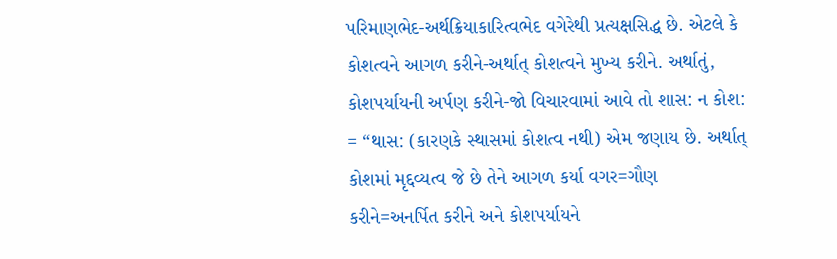પરિમાણભેદ-અર્થક્રિયાકારિત્વભેદ વગેરેથી પ્રત્યક્ષસિદ્ધ છે. એટલે કે કોશત્વને આગળ કરીને-અર્થાત્ કોશત્વને મુખ્ય કરીને. અર્થાતું, કોશપર્યાયની અર્પણ કરીને-જો વિચારવામાં આવે તો શાસ: ન કોશ: = “થાસ: (કારણકે સ્થાસમાં કોશત્વ નથી) એમ જણાય છે. અર્થાત્ કોશમાં મૃદ્દવ્યત્વ જે છે તેને આગળ કર્યા વગર=ગૌણ કરીને=અનર્પિત કરીને અને કોશપર્યાયને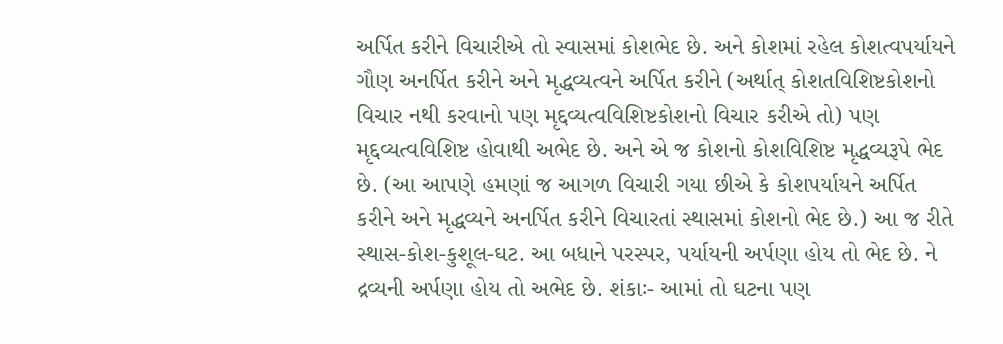અર્પિત કરીને વિચારીએ તો સ્વાસમાં કોશભેદ છે. અને કોશમાં રહેલ કોશત્વપર્યાયને ગૌણ અનર્પિત કરીને અને મૃદ્ધવ્યત્વને અર્પિત કરીને (અર્થાત્ કોશતવિશિષ્ટકોશનો વિચાર નથી કરવાનો પણ મૃદ્દવ્યત્વવિશિષ્ટકોશનો વિચાર કરીએ તો) પણ મૃદ્દવ્યત્વવિશિષ્ટ હોવાથી અભેદ છે. અને એ જ કોશનો કોશવિશિષ્ટ મૃદ્ધવ્યરૂપે ભેદ છે. (આ આપણે હમણાં જ આગળ વિચારી ગયા છીએ કે કોશપર્યાયને અર્પિત કરીને અને મૃદ્ધવ્યને અનર્પિત કરીને વિચારતાં સ્થાસમાં કોશનો ભેદ છે.) આ જ રીતે સ્થાસ-કોશ-કુશૂલ-ઘટ. આ બધાને પરસ્પર, પર્યાયની અર્પણા હોય તો ભેદ છે. ને દ્રવ્યની અર્પણા હોય તો અભેદ છે. શંકાઃ- આમાં તો ઘટના પણ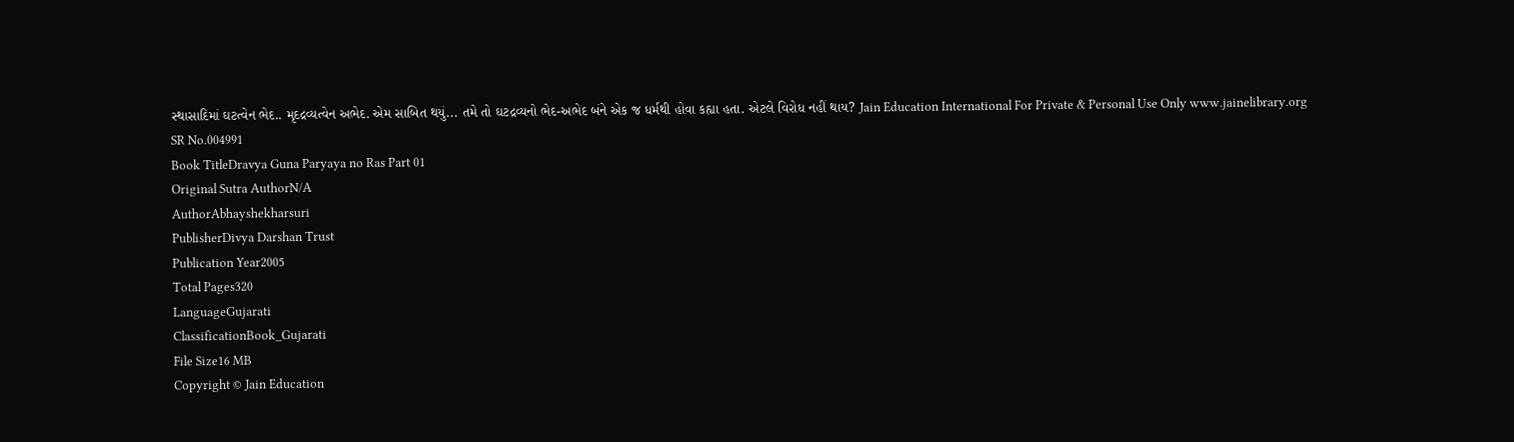સ્થાસાદિમાં ઘટત્વેન ભેદ.. મૃદદ્રવ્યત્વેન અભેદ. એમ સાબિત થયું... તમે તો ઘટદ્રવ્યનો ભેદ-અભેદ બંને એક જ ધર્મથી હોવા કહ્યા હતા. એટલે વિરોધ નહીં થાય? Jain Education International For Private & Personal Use Only www.jainelibrary.org
SR No.004991
Book TitleDravya Guna Paryaya no Ras Part 01
Original Sutra AuthorN/A
AuthorAbhayshekharsuri
PublisherDivya Darshan Trust
Publication Year2005
Total Pages320
LanguageGujarati
ClassificationBook_Gujarati
File Size16 MB
Copyright © Jain Education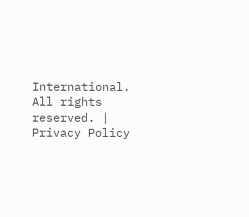International. All rights reserved. | Privacy Policy